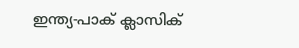ഇന്ത്യ-പാക് ക്ലാസിക്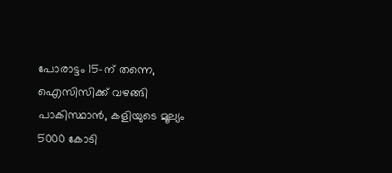പോരാട്ടം 15-ന് തന്നെ, ഐസിസിക്ക് വഴങ്ങി പാകിസ്ഥാൻ, കളിയുടെ മൂല്യം 5000 കോടി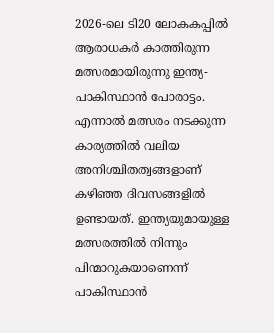2026-ലെ ടി20 ലോകകപ്പിൽ ആരാധകർ കാത്തിരുന്ന മത്സരമായിരുന്നു ഇന്ത്യ-പാകിസ്ഥാൻ പോരാട്ടം. എന്നാൽ മത്സരം നടക്കുന്ന കാര്യത്തിൽ വലിയ അനിശ്ചിതത്വങ്ങളാണ് കഴിഞ്ഞ ദിവസങ്ങളിൽ ഉണ്ടായത്. ഇന്ത്യയുമായുള്ള മത്സരത്തിൽ നിന്നും പിന്മാറുകയാണെന്ന് പാകിസ്ഥാൻ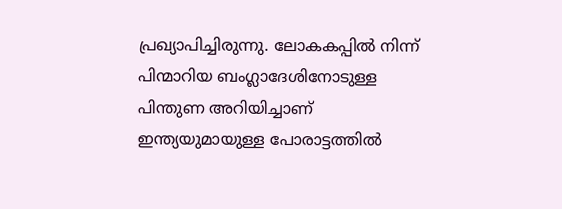പ്രഖ്യാപിച്ചിരുന്നു. ലോകകപ്പിൽ നിന്ന് പിന്മാറിയ ബംഗ്ലാദേശിനോടുള്ള പിന്തുണ അറിയിച്ചാണ് ഇന്ത്യയുമായുള്ള പോരാട്ടത്തിൽ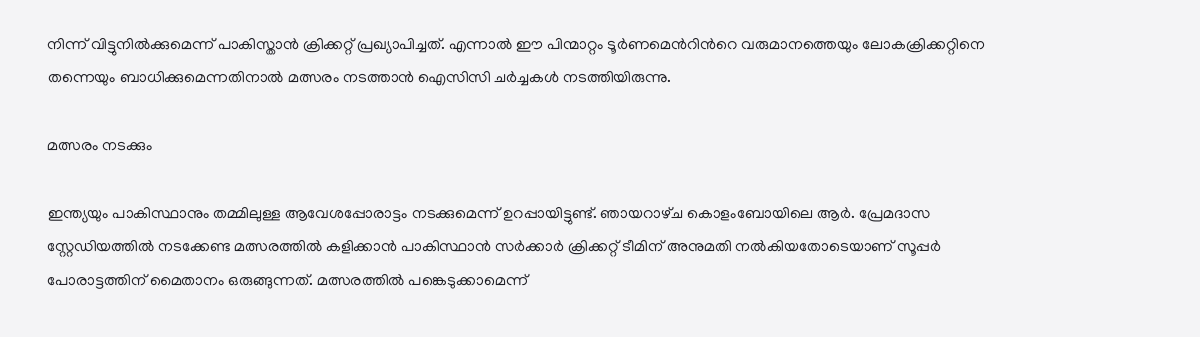നിന്ന് വിട്ടുനിൽക്കുമെന്ന് പാകിസ്താൻ ക്രിക്കറ്റ് പ്രഖ്യാപിച്ചത്. എന്നാൽ ഈ പിന്മാറ്റം ടൂർണമെന്‍റിന്‍റെ വരുമാനത്തെയും ലോകക്രിക്കറ്റിനെ തന്നെയും ബാധിക്കുമെന്നതിനാൽ മത്സരം നടത്താൻ ഐസിസി ചർച്ചകൾ നടത്തിയിരുന്നു.

മത്സരം നടക്കും

ഇന്ത്യയും പാകിസ്ഥാനും തമ്മിലുള്ള ആവേശപ്പോരാട്ടം നടക്കുമെന്ന് ഉറപ്പായിട്ടുണ്ട്. ഞായറാഴ്‌ച കൊളംബോയിലെ ആർ. പ്രേമദാസ സ്റ്റേഡിയത്തിൽ നടക്കേണ്ട മത്സരത്തിൽ കളിക്കാൻ പാകിസ്ഥാൻ സർക്കാർ ക്രിക്കറ്റ് ടീമിന് അനുമതി നൽകിയതോടെയാണ് സൂപ്പർ പോരാട്ടത്തിന് മൈതാനം ഒരുങ്ങുന്നത്. മത്സരത്തിൽ പങ്കെടുക്കാമെന്ന്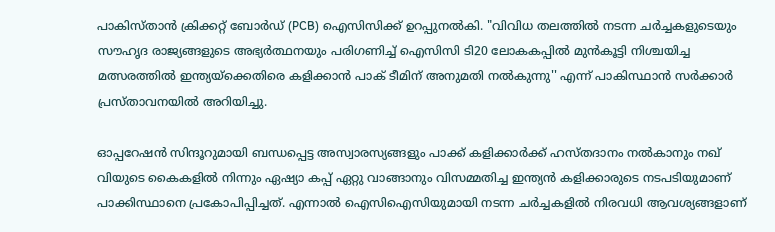പാകിസ്താൻ ക്രിക്കറ്റ് ബോർഡ് (PCB) ഐസിസിക്ക് ഉറപ്പുനൽകി. "വിവിധ തലത്തിൽ നടന്ന ചർച്ചകളുടെയും സൗഹൃദ രാജ്യങ്ങളുടെ അഭ്യർത്ഥനയും പരിഗണിച്ച് ഐസിസി ടി20 ലോകകപ്പിൽ മുൻകൂട്ടി നിശ്ചയിച്ച മത്സരത്തിൽ ഇന്ത്യയ്‌ക്കെതിരെ കളിക്കാൻ പാക് ടീമിന് അനുമതി നൽകുന്നു'' എന്ന് പാകിസ്ഥാൻ സർക്കാർ പ്രസ്താവനയിൽ അറിയിച്ചു.

ഓപ്പറേഷന്‍ സിന്ദൂറുമായി ബന്ധപ്പെട്ട അസ്വാരസ്യങ്ങളും പാക്ക് കളിക്കാര്‍ക്ക് ഹസ്തദാനം നല്‍കാനും നഖ് വിയുടെ കൈകളില്‍ നിന്നും ഏഷ്യാ കപ്പ് ഏറ്റു വാങ്ങാനും വിസമ്മതിച്ച ഇന്ത്യന്‍ കളിക്കാരുടെ നടപടിയുമാണ് പാക്കിസ്ഥാനെ പ്രകോപിപ്പിച്ചത്. എന്നാൽ ഐസിഐസിയുമായി നടന്ന ചർച്ചകളിൽ നിരവധി ആവശ്യങ്ങളാണ്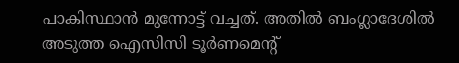പാകിസ്ഥാൻ മുന്നോട്ട് വച്ചത്. അതിൽ ബംഗ്ലാദേശിൽ അടുത്ത ഐസിസി ടൂര്‍ണമെന്‍റ്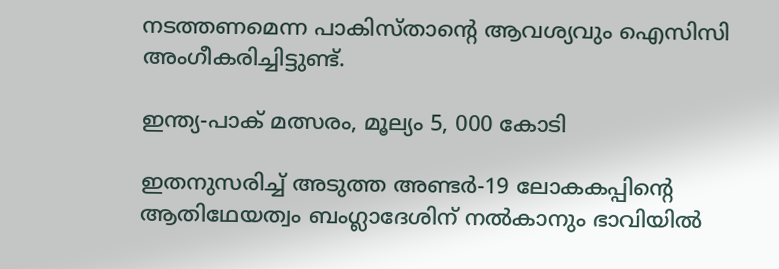നടത്തണമെന്ന പാകിസ്താന്‍റെ ആവശ്യവും ഐസിസി അംഗീകരിച്ചിട്ടുണ്ട്.

ഇന്ത്യ-പാക് മത്സരം, മൂല്യം 5, 000 കോടി

ഇതനുസരിച്ച് അടുത്ത അണ്ടർ-19 ലോകകപ്പിന്‍റെ ആതിഥേയത്വം ബംഗ്ലാദേശിന് നൽകാനും ഭാവിയിൽ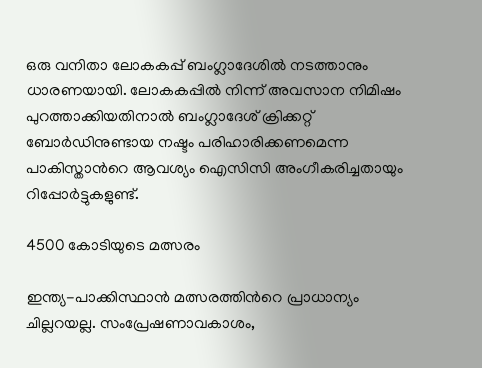ഒരു വനിതാ ലോകകപ്പ് ബംഗ്ലാദേശിൽ നടത്താനും ധാരണയായി. ലോകകപ്പില്‍ നിന്ന് അവസാന നിമിഷം പുറത്താക്കിയതിനാല്‍ ബംഗ്ലാദേശ് ക്രിക്കറ്റ് ബോര്‍ഡിനുണ്ടായ നഷ്ടം പരിഹാരിക്കണമെന്ന പാകിസ്താന്‍റെ ആവശ്യം ഐസിസി അംഗീകരിച്ചതായും റിപ്പോർട്ടുകളുണ്ട്.

4500 കോടിയുടെ മത്സരം

ഇന്ത്യ-പാക്കിസ്ഥാന്‍ മത്സരത്തിന്‍റെ പ്രാധാന്യം ചില്ലറയല്ല. സംപ്രേഷണാവകാശം,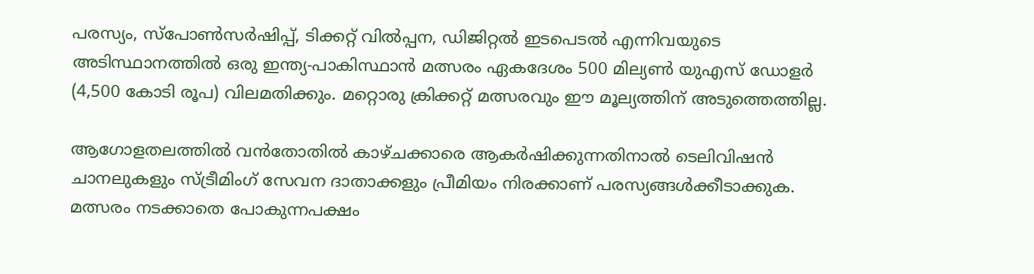പരസ്യം, സ്‌പോണ്‍സര്‍ഷിപ്പ്, ടിക്കറ്റ് വില്‍പ്പന, ഡിജിറ്റല്‍ ഇടപെടല്‍ എന്നിവയുടെ അടിസ്ഥാനത്തില്‍ ഒരു ഇന്ത്യ-പാകിസ്ഥാന്‍ മത്സരം ഏകദേശം 500 മില്യണ്‍ യുഎസ് ഡോളര്‍ (4,500 കോടി രൂപ) വിലമതിക്കും. മറ്റൊരു ക്രിക്കറ്റ് മത്സരവും ഈ മൂല്യത്തിന് അടുത്തെത്തില്ല.

ആഗോളതലത്തില്‍ വന്‍തോതില്‍ കാഴ്ചക്കാരെ ആകര്‍ഷിക്കുന്നതിനാല്‍ ടെലിവിഷന്‍ ചാനലുകളും സ്ട്രീമിംഗ് സേവന ദാതാക്കളും പ്രീമിയം നിരക്കാണ് പരസ്യങ്ങള്‍ക്കീടാക്കുക. മത്സരം നടക്കാതെ പോകുന്നപക്ഷം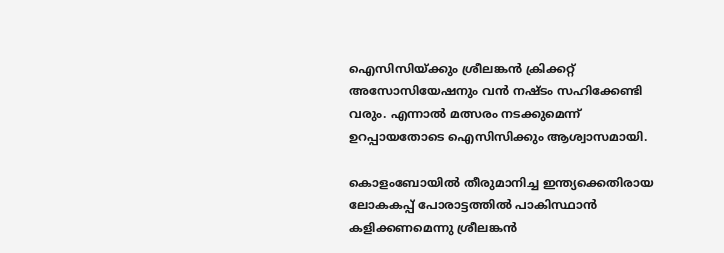ഐസിസിയ്ക്കും ശ്രീലങ്കന്‍ ക്രിക്കറ്റ് അസോസിയേഷനും വന്‍ നഷ്ടം സഹിക്കേണ്ടി വരും. എന്നാൽ മത്സരം നടക്കുമെന്ന് ഉറപ്പായതോടെ ഐസിസിക്കും ആശ്വാസമായി.

കൊളംബോയില്‍ തീരുമാനിച്ച ഇന്ത്യക്കെതിരായ ലോകകപ്പ് പോരാട്ടത്തില്‍ പാകിസ്ഥാന്‍ കളിക്കണമെന്നു ശ്രീലങ്കന്‍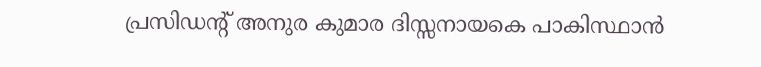പ്രസിഡന്റ് അനുര കുമാര ദിസ്സനായകെ പാകിസ്ഥാന്‍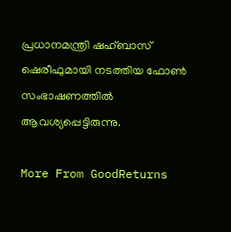പ്രധാനമന്ത്രി ഷഹ്ബാസ് ഷെരീഫുമായി നടത്തിയ ഫോണ്‍ സംഭാഷണത്തില്‍ ആവശ്യപ്പെട്ടിരുന്നു.

More From GoodReturns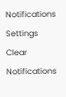Notifications
Settings
Clear Notifications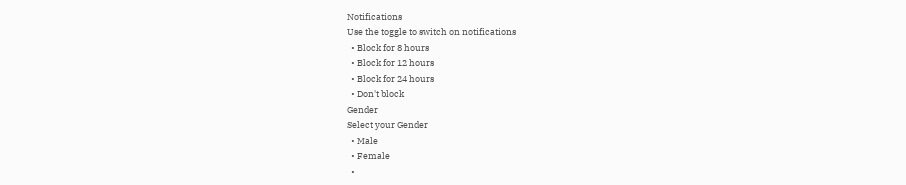Notifications
Use the toggle to switch on notifications
  • Block for 8 hours
  • Block for 12 hours
  • Block for 24 hours
  • Don't block
Gender
Select your Gender
  • Male
  • Female
  •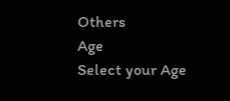Others
Age
Select your Age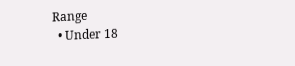Range
  • Under 18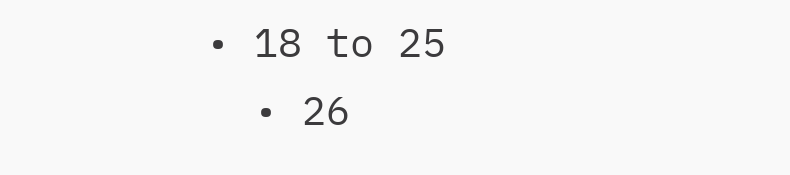• 18 to 25
  • 26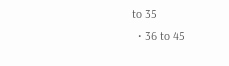to 35
  • 36 to 45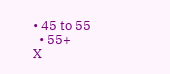• 45 to 55
  • 55+
X